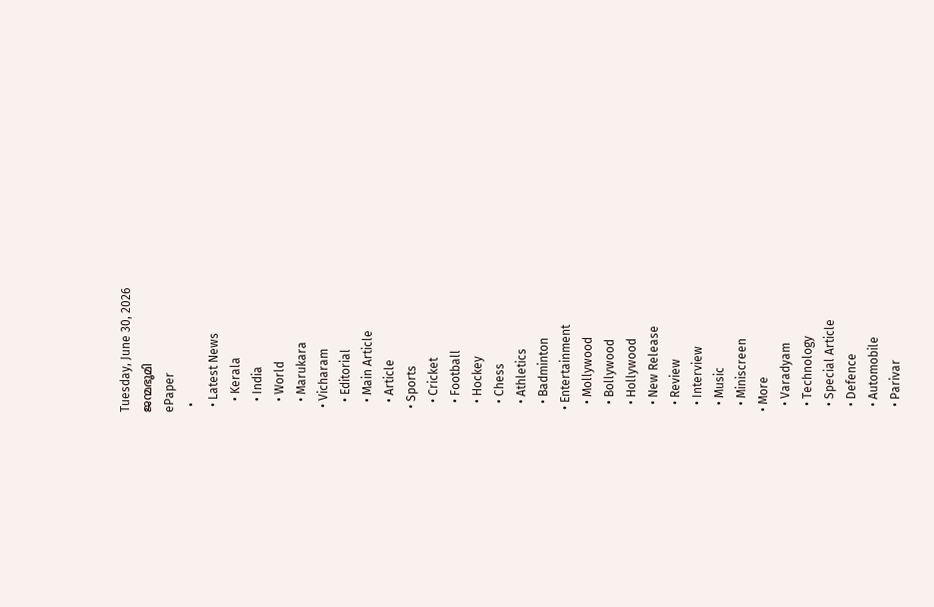Tuesday, June 30, 2026
ജന്മഭൂമി
ePaper
  •
  • Latest News
    • Kerala
    • India
    • World
    • Marukara
  • Vicharam
    • Editorial
    • Main Article
    • Article
  • Sports
    • Cricket
    • Football
    • Hockey
    • Chess
    • Athletics
    • Badminton
  • Entertainment
    • Mollywood
    • Bollywood
    • Hollywood
    • New Release
    • Review
    • Interview
    • Music
    • Miniscreen
  • More
    • Varadyam
    • Technology
    • Special Article
    • Defence
    • Automobile
    • Parivar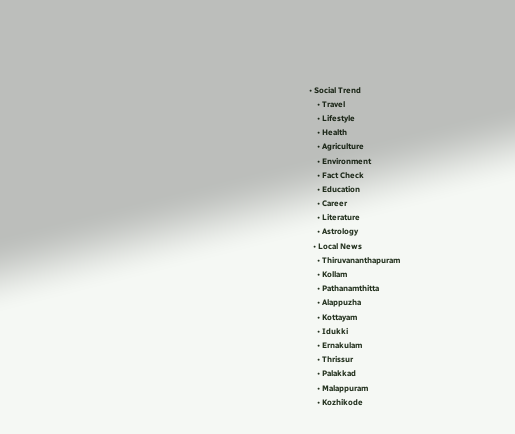• Social Trend
    • Travel
    • Lifestyle
    • Health
    • Agriculture
    • Environment
    • Fact Check
    • Education
    • Career
    • Literature
    • Astrology
  • Local News
    • Thiruvananthapuram
    • Kollam
    • Pathanamthitta
    • Alappuzha
    • Kottayam
    • Idukki
    • Ernakulam
    • Thrissur
    • Palakkad
    • Malappuram
    • Kozhikode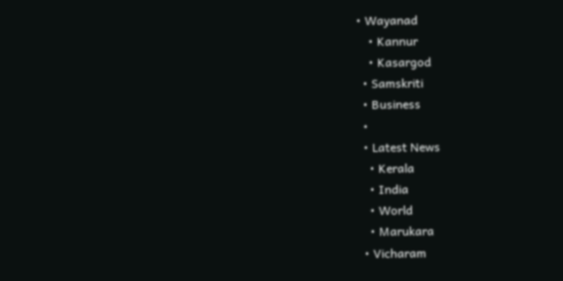• Wayanad
    • Kannur
    • Kasargod
  • Samskriti
  • Business
  •
  • Latest News
    • Kerala
    • India
    • World
    • Marukara
  • Vicharam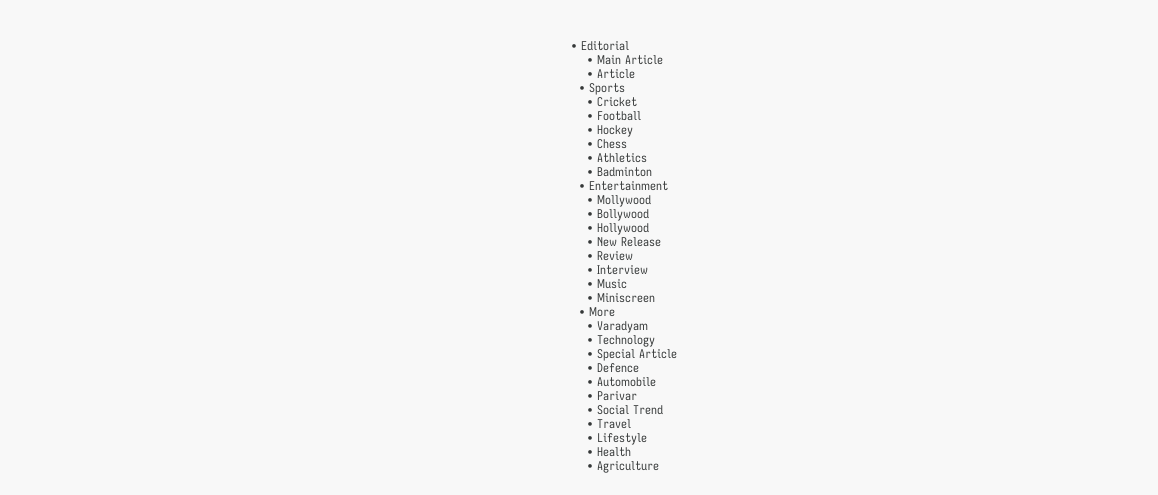• Editorial
    • Main Article
    • Article
  • Sports
    • Cricket
    • Football
    • Hockey
    • Chess
    • Athletics
    • Badminton
  • Entertainment
    • Mollywood
    • Bollywood
    • Hollywood
    • New Release
    • Review
    • Interview
    • Music
    • Miniscreen
  • More
    • Varadyam
    • Technology
    • Special Article
    • Defence
    • Automobile
    • Parivar
    • Social Trend
    • Travel
    • Lifestyle
    • Health
    • Agriculture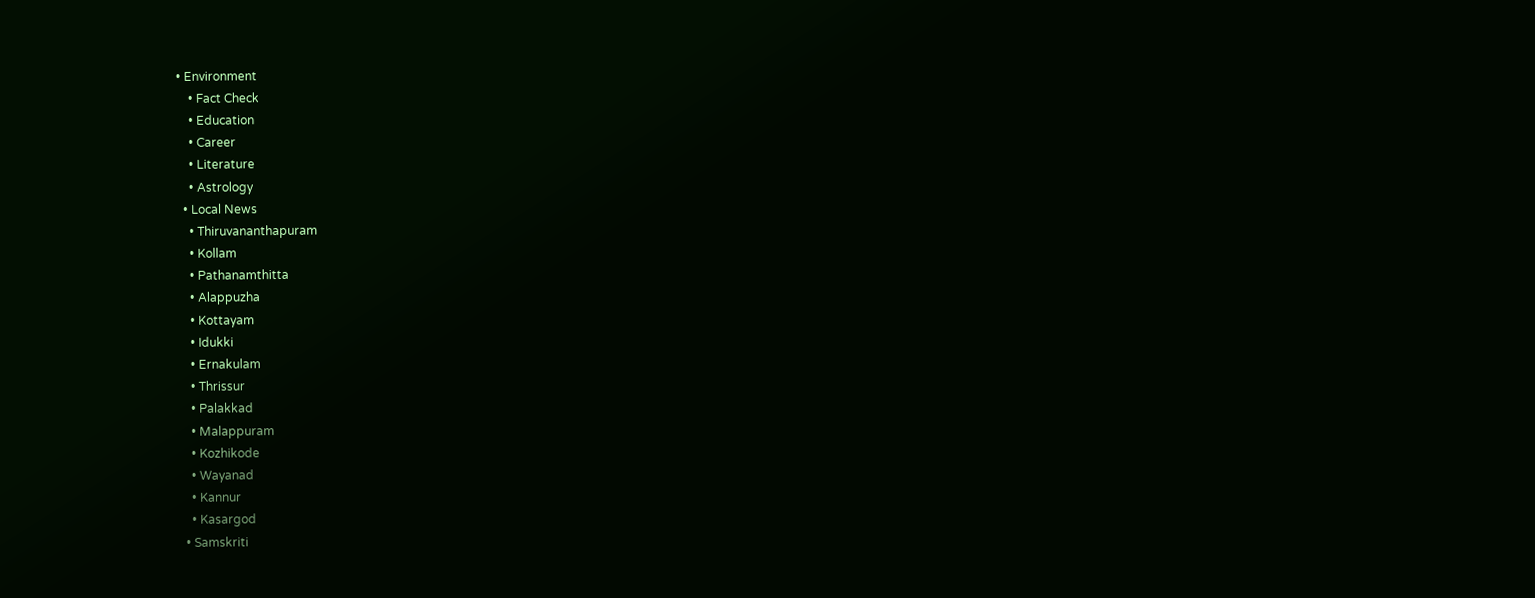• Environment
    • Fact Check
    • Education
    • Career
    • Literature
    • Astrology
  • Local News
    • Thiruvananthapuram
    • Kollam
    • Pathanamthitta
    • Alappuzha
    • Kottayam
    • Idukki
    • Ernakulam
    • Thrissur
    • Palakkad
    • Malappuram
    • Kozhikode
    • Wayanad
    • Kannur
    • Kasargod
  • Samskriti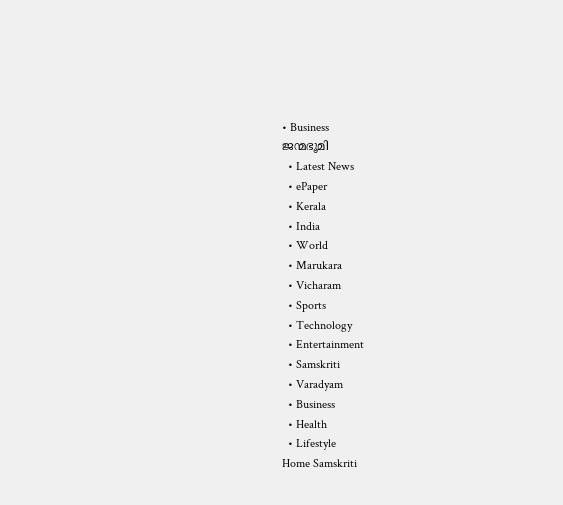• Business
ജന്മഭൂമി
  • Latest News
  • ePaper
  • Kerala
  • India
  • World
  • Marukara
  • Vicharam
  • Sports
  • Technology
  • Entertainment
  • Samskriti
  • Varadyam
  • Business
  • Health
  • Lifestyle
Home Samskriti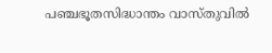പഞ്ചഭൂതസിദ്ധാന്തം വാസ്തുവില്‍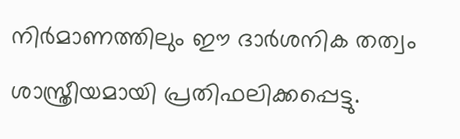നിര്‍മാണത്തിലും ഈ ദാര്‍ശനിക തത്വം ശാസ്ത്രീയമായി പ്രതിഫലിക്കപ്പെട്ടു.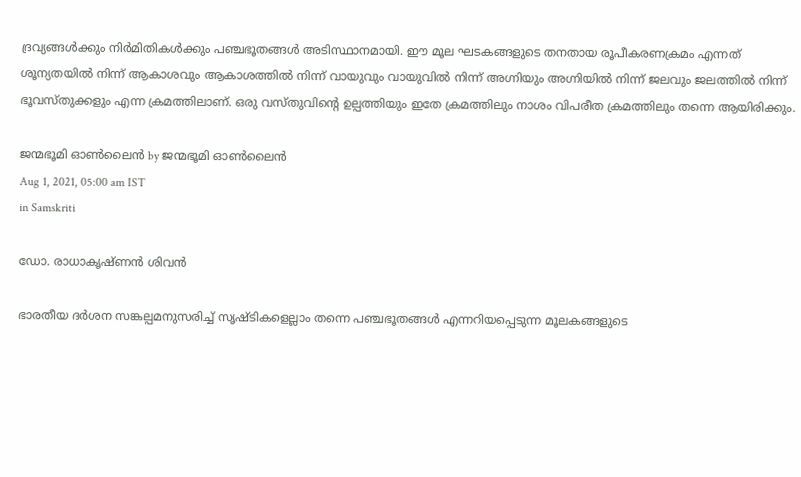ദ്രവ്യങ്ങള്‍ക്കും നിര്‍മിതികള്‍ക്കും പഞ്ചഭൂതങ്ങള്‍ അടിസ്ഥാനമായി. ഈ മൂല ഘടകങ്ങളുടെ തനതായ രൂപീകരണക്രമം എന്നത് ശൂന്യതയില്‍ നിന്ന് ആകാശവും ആകാശത്തില്‍ നിന്ന് വായുവും വായുവില്‍ നിന്ന് അഗ്നിയും അഗ്നിയില്‍ നിന്ന് ജലവും ജലത്തില്‍ നിന്ന് ഭൂവസ്തുക്കളും എന്ന ക്രമത്തിലാണ്. ഒരു വസ്തുവിന്റെ ഉല്പത്തിയും ഇതേ ക്രമത്തിലും നാശം വിപരീത ക്രമത്തിലും തന്നെ ആയിരിക്കും.

ജന്മഭൂമി ഓണ്‍ലൈന്‍ by ജന്മഭൂമി ഓണ്‍ലൈന്‍
Aug 1, 2021, 05:00 am IST
in Samskriti

ഡോ. രാധാകൃഷ്ണന്‍ ശിവന്‍

ഭാരതീയ ദര്‍ശന സങ്കല്പമനുസരിച്ച് സൃഷ്ടികളെല്ലാം തന്നെ പഞ്ചഭൂതങ്ങള്‍ എന്നറിയപ്പെടുന്ന മൂലകങ്ങളുടെ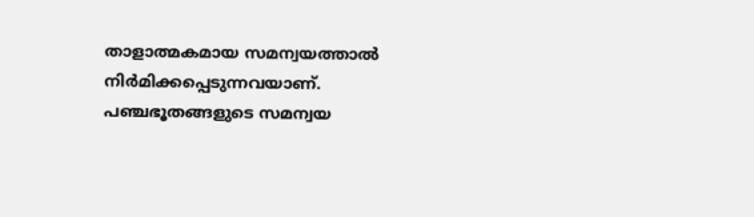താളാത്മകമായ സമന്വയത്താല്‍ നിര്‍മിക്കപ്പെടുന്നവയാണ്. പഞ്ചഭൂതങ്ങളുടെ സമന്വയ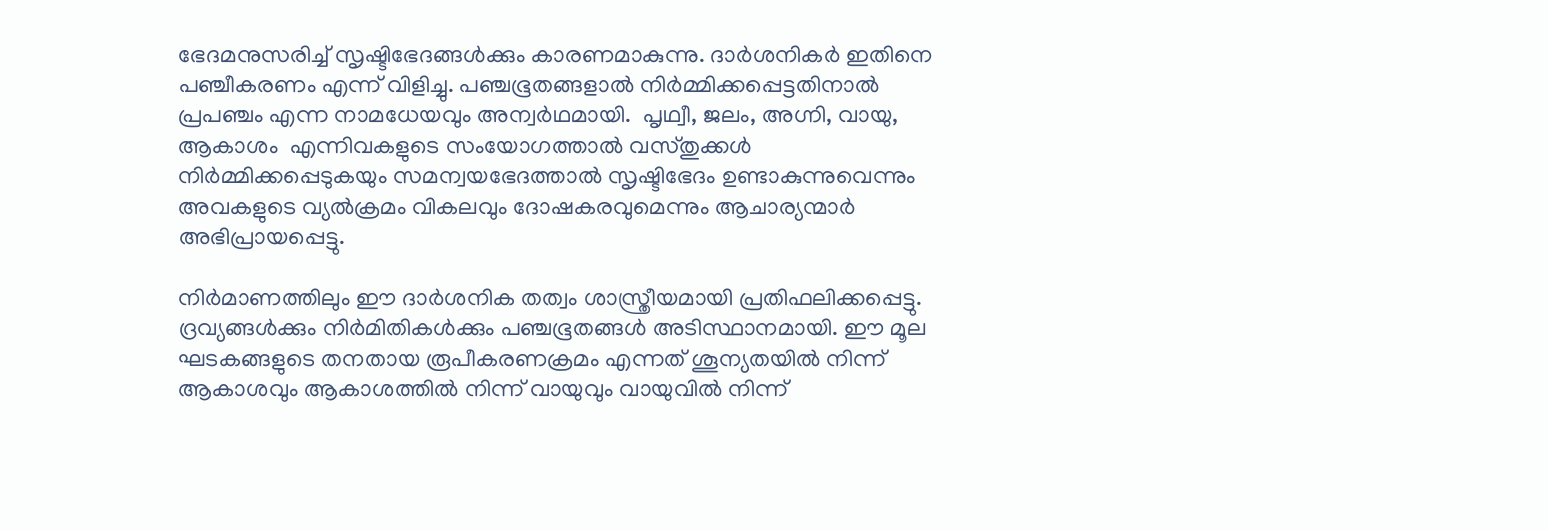ഭേദമനുസരിച്ച് സൃഷ്ടിഭേദങ്ങള്‍ക്കും കാരണമാകുന്നു. ദാര്‍ശനികര്‍ ഇതിനെ പഞ്ചീകരണം എന്ന് വിളിച്ചു. പഞ്ചഭൂതങ്ങളാല്‍ നിര്‍മ്മിക്കപ്പെട്ടതിനാല്‍ പ്രപഞ്ചം എന്ന നാമധേയവും അന്വര്‍ഥമായി.  പൃഥ്വീ, ജലം, അഗ്നി, വായു, ആകാശം  എന്നിവകളുടെ സംയോഗത്താല്‍ വസ്തുക്കള്‍ നിര്‍മ്മിക്കപ്പെടുകയും സമന്വയഭേദത്താല്‍ സൃഷ്ടിഭേദം ഉണ്ടാകുന്നുവെന്നും അവകളുടെ വ്യല്‍ക്രമം വികലവും ദോഷകരവുമെന്നും ആചാര്യന്മാര്‍ അഭിപ്രായപ്പെട്ടു.

നിര്‍മാണത്തിലും ഈ ദാര്‍ശനിക തത്വം ശാസ്ത്രീയമായി പ്രതിഫലിക്കപ്പെട്ടു. ദ്രവ്യങ്ങള്‍ക്കും നിര്‍മിതികള്‍ക്കും പഞ്ചഭൂതങ്ങള്‍ അടിസ്ഥാനമായി. ഈ മൂല ഘടകങ്ങളുടെ തനതായ രൂപീകരണക്രമം എന്നത് ശൂന്യതയില്‍ നിന്ന് ആകാശവും ആകാശത്തില്‍ നിന്ന് വായുവും വായുവില്‍ നിന്ന്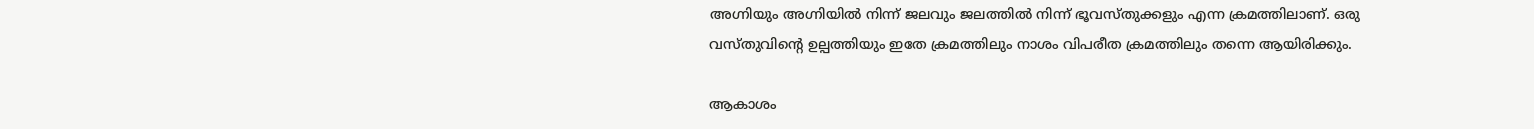അഗ്നിയും അഗ്നിയില്‍ നിന്ന് ജലവും ജലത്തില്‍ നിന്ന് ഭൂവസ്തുക്കളും എന്ന ക്രമത്തിലാണ്. ഒരു വസ്തുവിന്റെ ഉല്പത്തിയും ഇതേ ക്രമത്തിലും നാശം വിപരീത ക്രമത്തിലും തന്നെ ആയിരിക്കും.

ആകാശം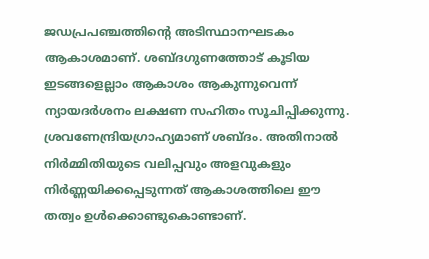ജഡപ്രപഞ്ചത്തിന്റെ അടിസ്ഥാനഘടകം ആകാശമാണ്. ശബ്ദഗുണത്തോട് കൂടിയ ഇടങ്ങളെല്ലാം ആകാശം ആകുന്നുവെന്ന് ന്യായദര്‍ശനം ലക്ഷണ സഹിതം സൂചിപ്പിക്കുന്നു. ശ്രവണേന്ദ്രിയഗ്രാഹ്യമാണ് ശബ്ദം. അതിനാല്‍ നിര്‍മ്മിതിയുടെ വലിപ്പവും അളവുകളും നിര്‍ണ്ണയിക്കപ്പെടുന്നത് ആകാശത്തിലെ ഈ തത്വം ഉള്‍ക്കൊണ്ടുകൊണ്ടാണ്.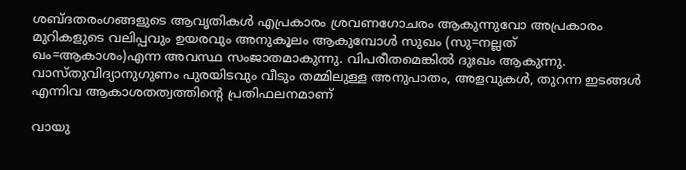ശബ്ദതരംഗങ്ങളുടെ ആവൃതികള്‍ എപ്രകാരം ശ്രവണഗോചരം ആകുന്നുവോ അപ്രകാരം മുറികളുടെ വലിപ്പവും ഉയരവും അനുകൂലം ആകുമ്പോള്‍ സുഖം (സു=നല്ലത് ഖം=ആകാശം)എന്ന അവസ്ഥ സംജാതമാകുന്നു. വിപരീതമെങ്കില്‍ ദുഃഖം ആകുന്നു. വാസ്തുവിദ്യാനുഗുണം പുരയിടവും വീടും തമ്മിലുള്ള അനുപാതം, അളവുകള്‍, തുറന്ന ഇടങ്ങള്‍ എന്നിവ ആകാശതത്വത്തിന്റെ പ്രതിഫലനമാണ്

വായു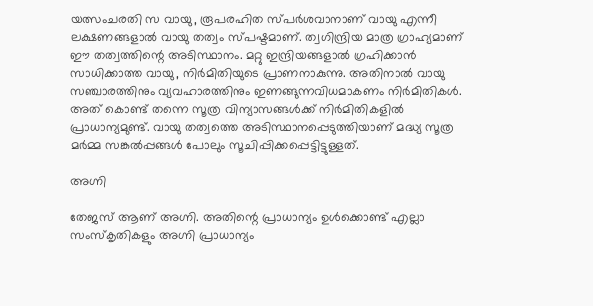യത്സംചരതി സ വായു, രൂപരഹിത സ്പര്‍ശവാനാണ് വായു എന്നീ ലക്ഷണങ്ങളാല്‍ വായു തത്വം സ്പഷ്ടമാണ്. ത്വഗിന്ദ്രിയ മാത്ര ഗ്രാഹ്യമാണ് ഈ തത്വത്തിന്റെ അടിസ്ഥാനം. മറ്റു ഇന്ദ്രിയങ്ങളാല്‍ ഗ്രഹിക്കാന്‍ സാധിക്കാത്ത വായു, നിര്‍മിതിയുടെ പ്രാണനാകുന്നു. അതിനാല്‍ വായു സഞ്ചാരത്തിനും വ്യവഹാരത്തിനും ഇണങ്ങുന്നവിധമാകണം നിര്‍മിതികള്‍. അത് കൊണ്ട് തന്നെ സൂത്ര വിന്യാസങ്ങള്‍ക്ക് നിര്‍മിതികളില്‍ പ്രാധാന്യമുണ്ട്. വായു തത്വത്തെ അടിസ്ഥാനപ്പെടുത്തിയാണ് മദ്ധ്യ സൂത്ര മര്‍മ്മ സങ്കല്‍പ്പങ്ങള്‍ പോലും സൂചിപ്പിക്കപ്പെട്ടിട്ടുള്ളത്.

അഗ്നി

തേജസ് ആണ് അഗ്നി. അതിന്റെ പ്രാധാന്യം ഉള്‍ക്കൊണ്ട് എല്ലാ സംസ്‌കൃതികളും അഗ്നി പ്രാധാന്യം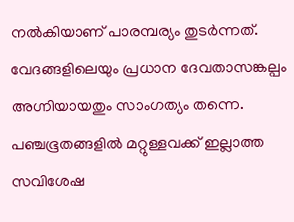നല്‍കിയാണ് പാരമ്പര്യം തുടര്‍ന്നത്. വേദങ്ങളിലെയും പ്രധാന ദേവതാസങ്കല്പം അഗ്നിയായതും സാംഗത്യം തന്നെ. പഞ്ചഭൂതങ്ങളില്‍ മറ്റുള്ളവക്ക് ഇല്ലാത്ത സവിശേഷ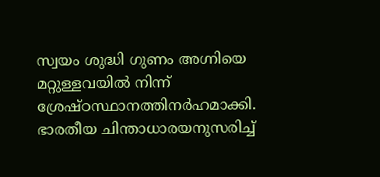സ്വയം ശുദ്ധി ഗുണം അഗ്നിയെ മറ്റുള്ളവയില്‍ നിന്ന് ശ്രേഷ്ഠസ്ഥാനത്തിനര്‍ഹമാക്കി. ഭാരതീയ ചിന്താധാരയനുസരിച്ച്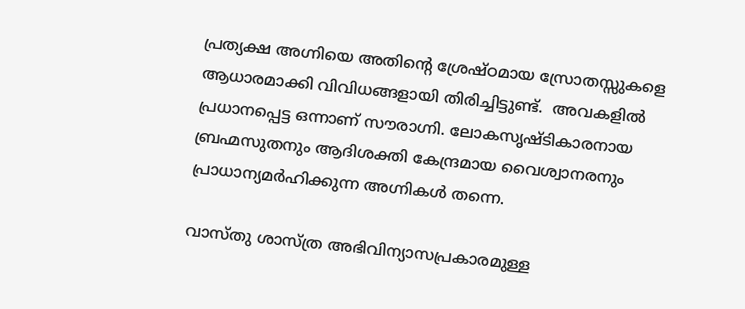പ്രത്യക്ഷ അഗ്നിയെ അതിന്റെ ശ്രേഷ്ഠമായ സ്രോതസ്സുകളെ ആധാരമാക്കി വിവിധങ്ങളായി തിരിച്ചിട്ടുണ്ട്.  അവകളില്‍ പ്രധാനപ്പെട്ട ഒന്നാണ് സൗരാഗ്നി. ലോകസൃഷ്ടികാരനായ ബ്രഹ്മസുതനും ആദിശക്തി കേന്ദ്രമായ വൈശ്വാനരനും പ്രാധാന്യമര്‍ഹിക്കുന്ന അഗ്നികള്‍ തന്നെ.

വാസ്തു ശാസ്ത്ര അഭിവിന്യാസപ്രകാരമുള്ള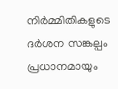നിര്‍മ്മിതികളുടെ ദര്‍ശന സങ്കല്പം പ്രധാനമായും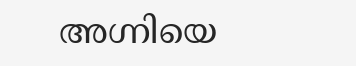അഗ്നിയെ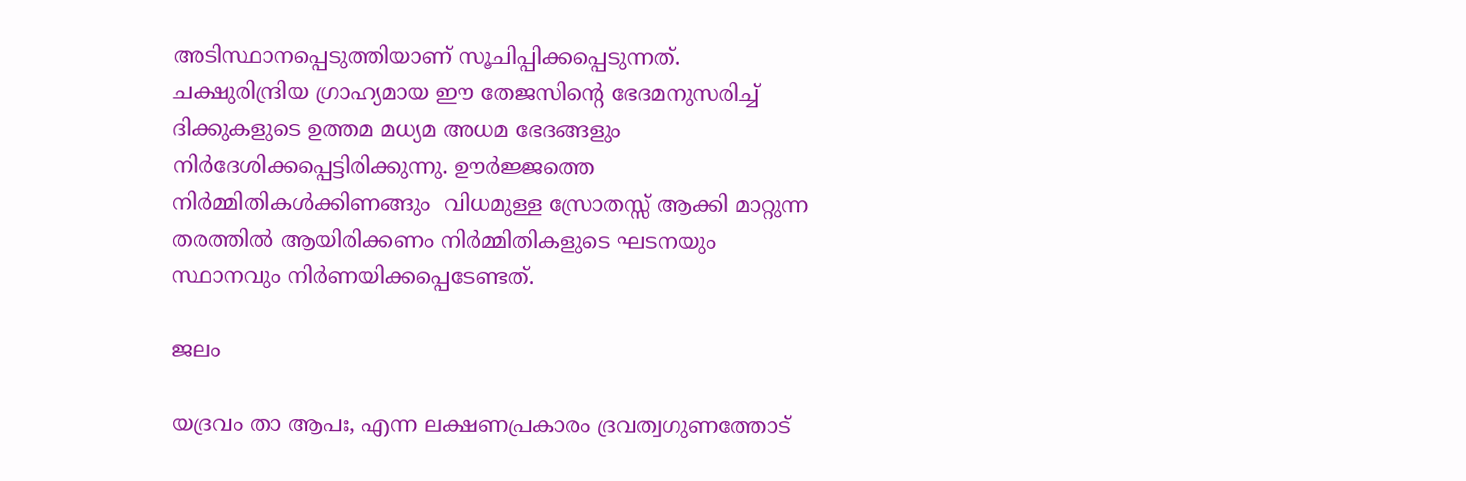അടിസ്ഥാനപ്പെടുത്തിയാണ് സൂചിപ്പിക്കപ്പെടുന്നത്. ചക്ഷുരിന്ദ്രിയ ഗ്രാഹ്യമായ ഈ തേജസിന്റെ ഭേദമനുസരിച്ച് ദിക്കുകളുടെ ഉത്തമ മധ്യമ അധമ ഭേദങ്ങളും നിര്‍ദേശിക്കപ്പെട്ടിരിക്കുന്നു. ഊര്‍ജ്ജത്തെ നിര്‍മ്മിതികള്‍ക്കിണങ്ങും  വിധമുള്ള സ്രോതസ്സ് ആക്കി മാറ്റുന്ന തരത്തില്‍ ആയിരിക്കണം നിര്‍മ്മിതികളുടെ ഘടനയും സ്ഥാനവും നിര്‍ണയിക്കപ്പെടേണ്ടത്.

ജലം

യദ്രവം താ ആപഃ, എന്ന ലക്ഷണപ്രകാരം ദ്രവത്വഗുണത്തോട്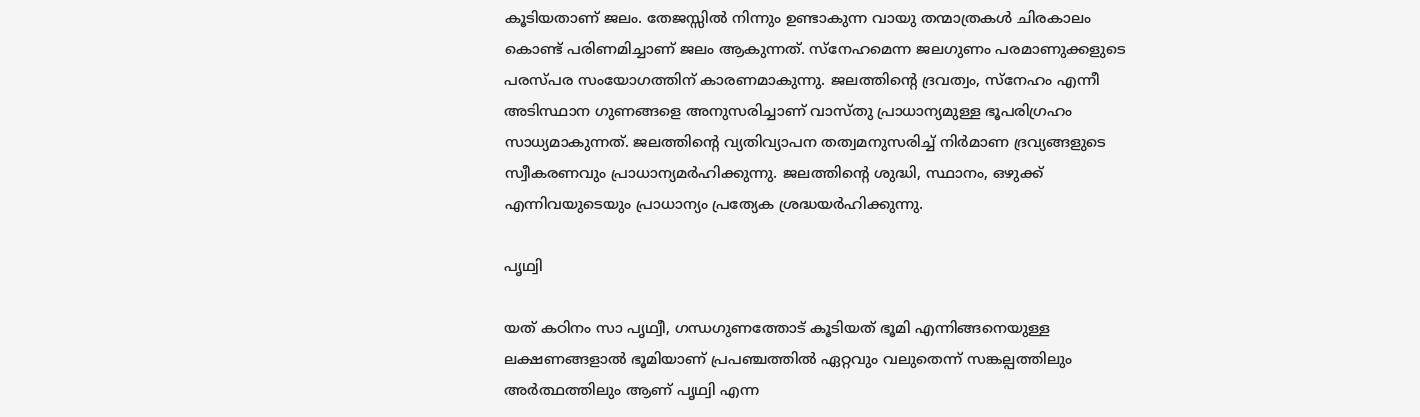കൂടിയതാണ് ജലം. തേജസ്സില്‍ നിന്നും ഉണ്ടാകുന്ന വായു തന്മാത്രകള്‍ ചിരകാലം കൊണ്ട് പരിണമിച്ചാണ് ജലം ആകുന്നത്. സ്‌നേഹമെന്ന ജലഗുണം പരമാണുക്കളുടെ പരസ്പര സംയോഗത്തിന് കാരണമാകുന്നു. ജലത്തിന്റെ ദ്രവത്വം, സ്‌നേഹം എന്നീ അടിസ്ഥാന ഗുണങ്ങളെ അനുസരിച്ചാണ് വാസ്തു പ്രാധാന്യമുള്ള ഭൂപരിഗ്രഹം സാധ്യമാകുന്നത്. ജലത്തിന്റെ വ്യതിവ്യാപന തത്വമനുസരിച്ച് നിര്‍മാണ ദ്രവ്യങ്ങളുടെ സ്വീകരണവും പ്രാധാന്യമര്‍ഹിക്കുന്നു. ജലത്തിന്റെ ശുദ്ധി, സ്ഥാനം, ഒഴുക്ക് എന്നിവയുടെയും പ്രാധാന്യം പ്രത്യേക ശ്രദ്ധയര്‍ഹിക്കുന്നു.

പൃഥ്വി

യത് കഠിനം സാ പൃഥ്വീ, ഗന്ധഗുണത്തോട് കൂടിയത് ഭൂമി എന്നിങ്ങനെയുള്ള ലക്ഷണങ്ങളാല്‍ ഭൂമിയാണ് പ്രപഞ്ചത്തില്‍ ഏറ്റവും വലുതെന്ന് സങ്കല്പത്തിലും അര്‍ത്ഥത്തിലും ആണ് പൃഥ്വി എന്ന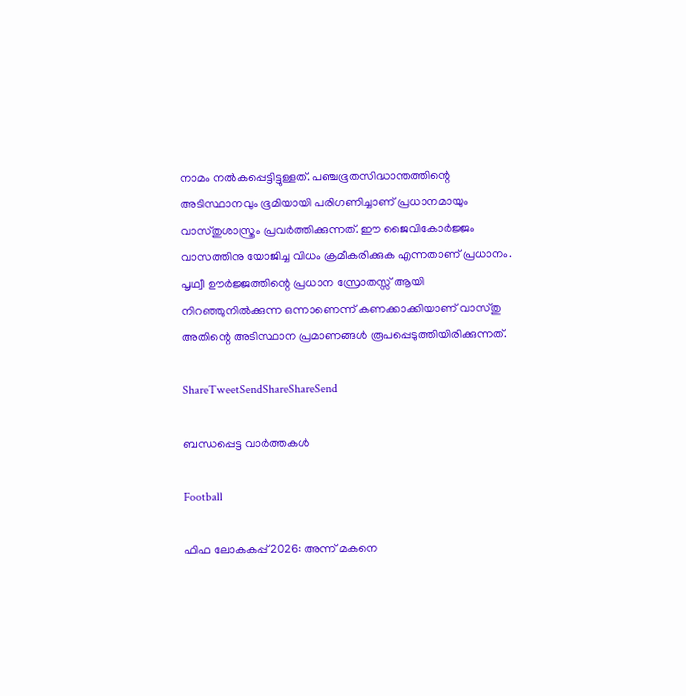നാമം നല്‍കപ്പെട്ടിട്ടുള്ളത്. പഞ്ചഭൂതസിദ്ധാന്തത്തിന്റെ അടിസ്ഥാനവും ഭൂമിയായി പരിഗണിച്ചാണ് പ്രധാനമായും വാസ്തുശാസ്ത്രം പ്രവര്‍ത്തിക്കുന്നത്. ഈ ജൈവികോര്‍ജ്ജം വാസത്തിനു യോജിച്ച വിധം ക്രമീകരിക്കുക എന്നതാണ് പ്രധാനം. പൃഥ്വീ ഊര്‍ജ്ജത്തിന്റെ പ്രധാന സ്രോതസ്സ് ആയി നിറഞ്ഞുനില്‍ക്കുന്ന ഒന്നാണെന്ന് കണക്കാക്കിയാണ് വാസ്തു അതിന്റെ അടിസ്ഥാന പ്രമാണങ്ങള്‍ രൂപപ്പെടുത്തിയിരിക്കുന്നത്.

ShareTweetSendShareShareSend

ബന്ധപ്പെട്ട വാര്‍ത്തകള്‍

Football

ഫിഫ ലോകകപ്പ് 2026: അന്ന് മകനെ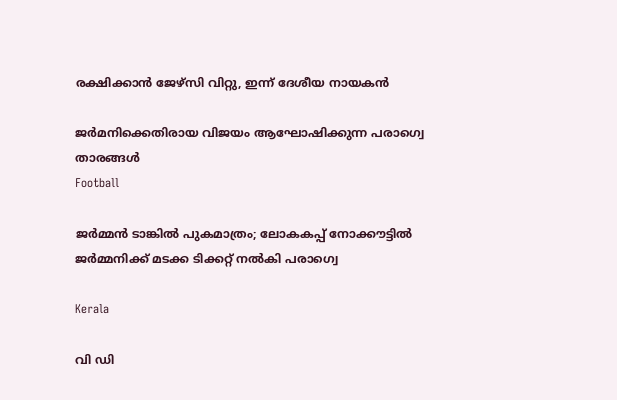രക്ഷിക്കാന്‍ ജേഴ്‌സി വിറ്റു, ഇന്ന് ദേശീയ നായകന്‍

ജര്‍മനിക്കെതിരായ വിജയം ആഘോഷിക്കുന്ന പരാഗ്വെ താരങ്ങള്‍
Football

ജര്‍മ്മന്‍ ടാങ്കില്‍ പുകമാത്രം; ലോകകപ്പ് നോക്കൗട്ടില്‍ ജര്‍മ്മനിക്ക് മടക്ക ടിക്കറ്റ് നല്‍കി പരാഗ്വെ

Kerala

വി ഡി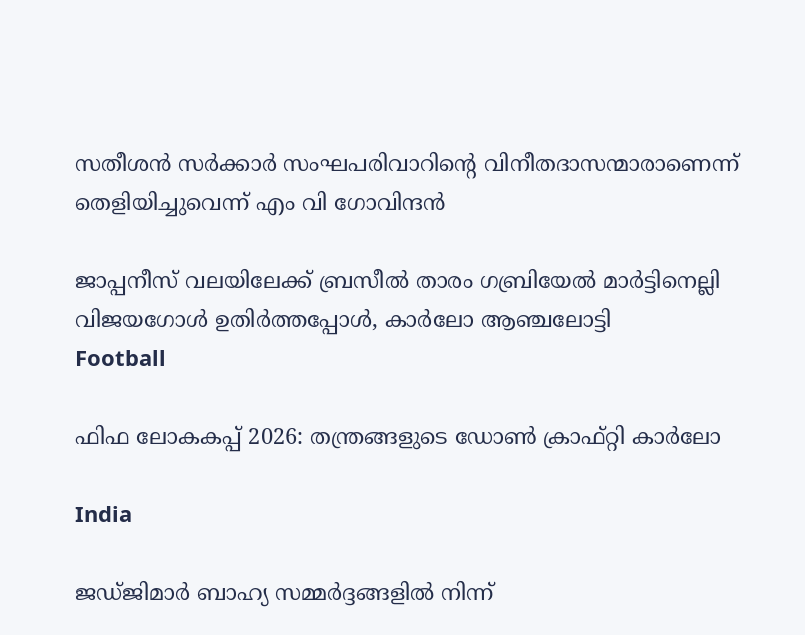സതീശന്‍ സര്‍ക്കാര്‍ സംഘപരിവാറിന്റെ വിനീതദാസന്മാരാണെന്ന് തെളിയിച്ചുവെന്ന് എം വി ഗോവിന്ദന്‍

ജാപ്പനീസ് വലയിലേക്ക് ബ്രസീല്‍ താരം ഗബ്രിയേല്‍ മാര്‍ട്ടിനെല്ലി വിജയഗോള്‍ ഉതിര്‍ത്തപ്പോള്‍, കാര്‍ലോ ആഞ്ചലോട്ടി
Football

ഫിഫ ലോകകപ്പ് 2026: തന്ത്രങ്ങളുടെ ഡോണ്‍ ക്രാഫ്റ്റി കാര്‍ലോ

India

ജഡ്ജിമാര്‍ ബാഹ്യ സമ്മര്‍ദ്ദങ്ങളില്‍ നിന്ന്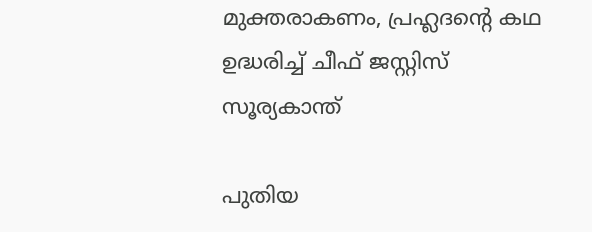മുക്തരാകണം, പ്രഹ്ലദന്റെ കഥ ഉദ്ധരിച്ച് ചീഫ് ജസ്റ്റിസ് സൂര്യകാന്ത്

പുതിയ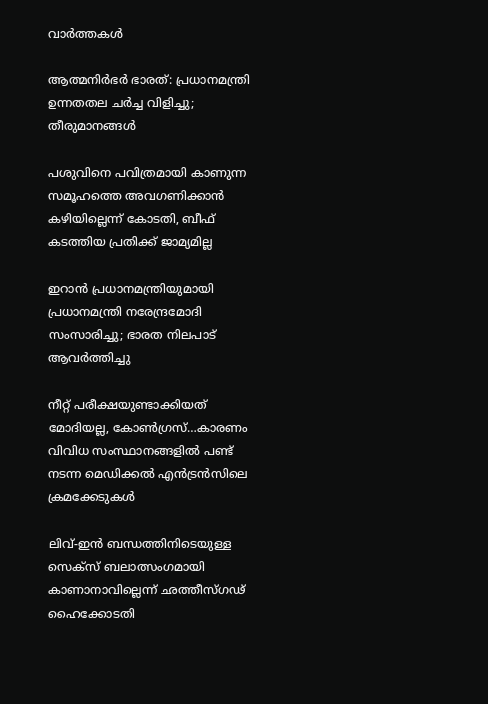വാര്‍ത്തകള്‍

ആത്മനിർഭർ ഭാരത്: പ്രധാനമന്ത്രി ഉന്നതതല ചർച്ച വിളിച്ചു; തീരുമാനങ്ങൾ

പശുവിനെ പവിത്രമായി കാണുന്ന സമൂഹത്തെ അവഗണിക്കാന്‍ കഴിയില്ലെന്ന് കോടതി, ബീഫ് കടത്തിയ പ്രതിക്ക് ജാമ്യമില്ല

ഇറാൻ പ്രധാനമന്ത്രിയുമായി പ്രധാനമന്ത്രി നരേന്ദ്രമോദി സംസാരിച്ചു; ഭാരത നിലപാട് ആവർത്തിച്ചു

നീറ്റ് പരീക്ഷയുണ്ടാക്കിയത് മോദിയല്ല, കോണ്‍ഗ്രസ്…കാരണം വിവിധ സംസ്ഥാനങ്ങളിൽ പണ്ട് നടന്ന മെഡിക്കല്‍ എന്‍ട്രന്‍സിലെ ക്രമക്കേടുകള്‍

ലിവ്-ഇന്‍ ബന്ധത്തിനിടെയുള്ള സെക്‌സ് ബലാത്സംഗമായി കാണാനാവില്ലെന്ന് ഛത്തീസ്ഗഢ് ഹൈക്കോടതി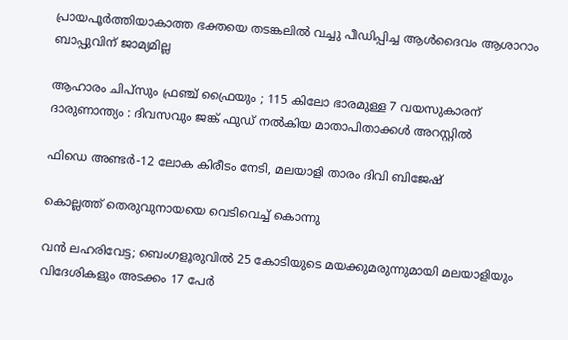പ്രായപൂര്‍ത്തിയാകാത്ത ഭക്തയെ തടങ്കലില്‍ വച്ചു പീഡിപ്പിച്ച ആള്‍ദൈവം ആശാറാം ബാപ്പുവിന് ജാമ്യമില്ല

ആഹാരം ചിപ്‌സും ഫ്രഞ്ച് ഫ്രൈയും ; 115 കിലോ ഭാരമുള്ള 7 വയസുകാരന് ദാരുണാന്ത്യം : ദിവസവും ജങ്ക് ഫുഡ് നൽകിയ മാതാപിതാക്കൾ അറസ്റ്റിൽ

ഫിഡെ അണ്ടര്‍-12 ലോക കിരീടം നേടി, മലയാളി താരം ദിവി ബിജേഷ്

കൊല്ലത്ത് തെരുവുനായയെ വെടിവെച്ച്‌ കൊന്നു

വൻ ലഹരിവേട്ട; ബെംഗളൂരുവിൽ 25 കോടിയുടെ മയക്കുമരുന്നുമായി മലയാളിയും വിദേശികളും അടക്കം 17 പേർ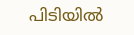പിടിയിൽ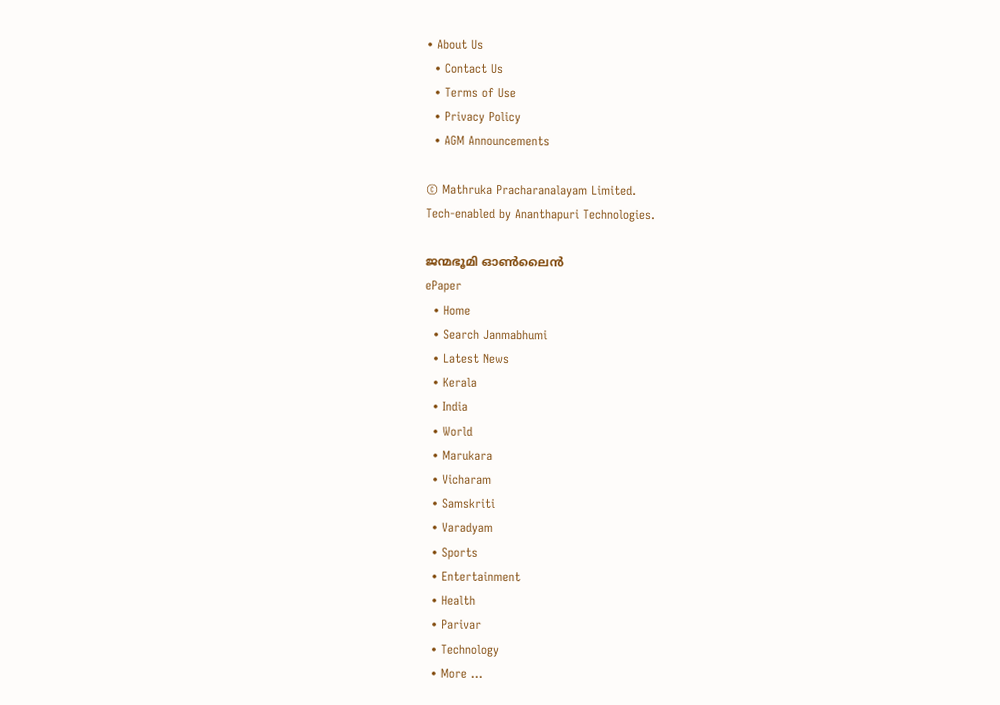• About Us
  • Contact Us
  • Terms of Use
  • Privacy Policy
  • AGM Announcements

© Mathruka Pracharanalayam Limited.
Tech-enabled by Ananthapuri Technologies.

ജന്മഭൂമി ഓണ്‍ലൈന്‍
ePaper
  • Home
  • Search Janmabhumi
  • Latest News
  • Kerala
  • India
  • World
  • Marukara
  • Vicharam
  • Samskriti
  • Varadyam
  • Sports
  • Entertainment
  • Health
  • Parivar
  • Technology
  • More …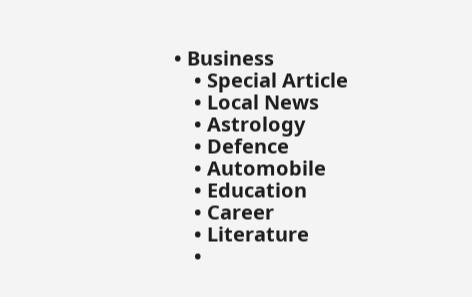• Business
    • Special Article
    • Local News
    • Astrology
    • Defence
    • Automobile
    • Education
    • Career
    • Literature
    •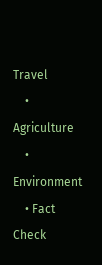Travel
    • Agriculture
    • Environment
    • Fact Check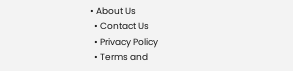• About Us
  • Contact Us
  • Privacy Policy
  • Terms and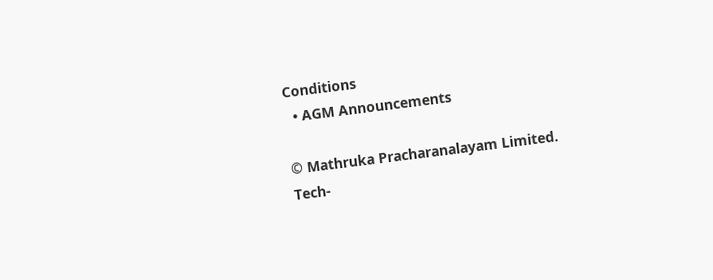Conditions
  • AGM Announcements

© Mathruka Pracharanalayam Limited.
Tech-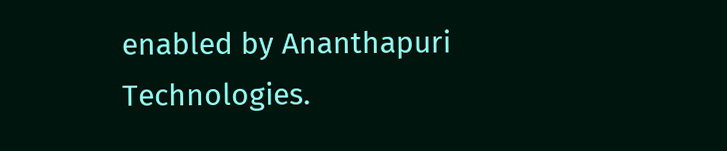enabled by Ananthapuri Technologies.